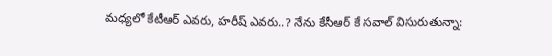మధ్యలో కేటీఆర్ ఎవరు, హరీష్ ఎవరు..? నేను కేసీఆర్ కే సవాల్ విసురుతున్నా: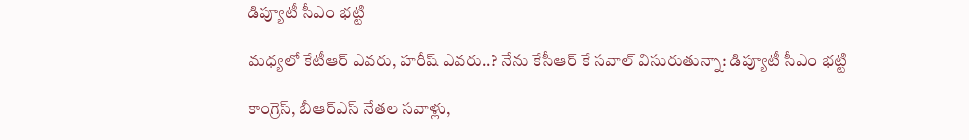డిప్యూటీ సీఎం భట్టి

మధ్యలో కేటీఆర్ ఎవరు, హరీష్ ఎవరు..? నేను కేసీఆర్ కే సవాల్ విసురుతున్నా: డిప్యూటీ సీఎం భట్టి

కాంగ్రెస్, బీఆర్ఎస్ నేతల సవాళ్లు,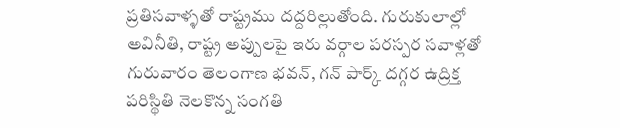ప్రతిసవాళ్ళతో రాష్ట్రము దద్దరిల్లుతోంది. గురుకులాల్లో అవినీతి, రాష్ట్ర అప్పులపై ఇరు వర్గాల పరస్పర సవాళ్లతో గురువారం తెలంగాణ భవన్, గన్ పార్క్ దగ్గర ఉద్రిక్త పరిస్థితి నెలకొన్న సంగతి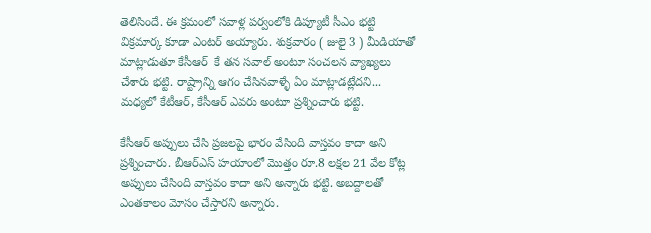తెలిసిందే. ఈ క్రమంలో సవాళ్ల పర్వంలోకి డిప్యూటీ సీఎం భట్టి విక్రమార్క కూడా ఎంటర్ అయ్యారు. శుక్రవారం ( జులై 3 ) మీడియాతో మాట్లాడుతూ కేసీఆర్  కే తన సవాల్ అంటూ సంచలన వ్యాఖ్యలు చేశారు భట్టి. రాష్ట్రాన్ని ఆగం చేసినవాళ్ళే ఏం మాట్లాడట్లేదని... మధ్యలో కేటీఆర్, కేసీఆర్ ఎవరు అంటూ ప్రశ్నించారు భట్టి.

కేసీఆర్ అప్పులు చేసి ప్రజలపై భారం వేసింది వాస్తవం కాదా అని ప్రశ్నించారు. బీఆర్ఎస్ హయాంలో మొత్తం రూ.8 లక్షల 21 వేల కోట్ల అప్పులు చేసింది వాస్తవం కాదా అని అన్నారు భట్టి. అబద్దాలతో ఎంతకాలం మోసం చేస్తారని అన్నారు.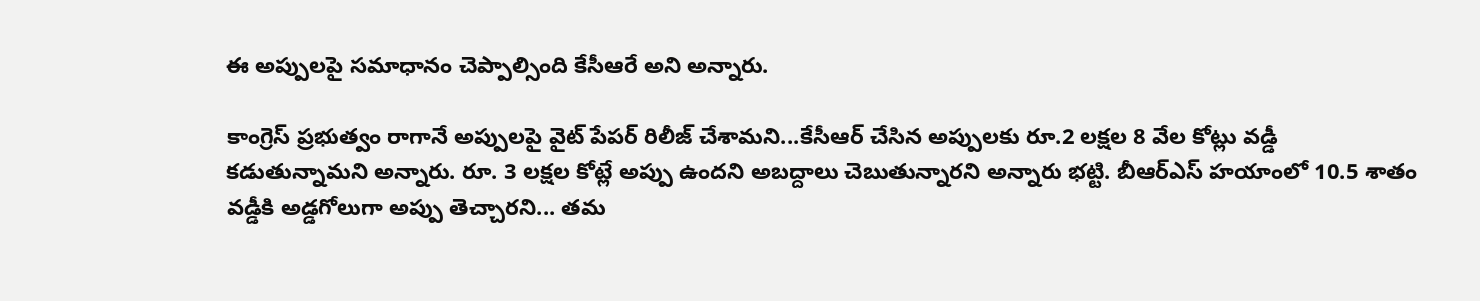ఈ అప్పులపై సమాధానం చెప్పాల్సింది కేసీఆరే అని అన్నారు.

కాంగ్రెస్ ప్రభుత్వం రాగానే అప్పులపై వైట్ పేపర్ రిలీజ్ చేశామని...కేసీఆర్ చేసిన అప్పులకు రూ.2 లక్షల 8 వేల కోట్లు వడ్డీ కడుతున్నామని అన్నారు. రూ. 3 లక్షల కోట్లే అప్పు ఉందని అబద్దాలు చెబుతున్నారని అన్నారు భట్టి. బీఆర్ఎస్ హయాంలో 10.5 శాతం వడ్డీకి అడ్డగోలుగా అప్పు తెచ్చారని... తమ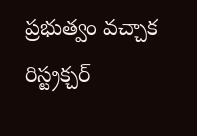ప్రభుత్వం వచ్చాక రిస్ట్రక్చర్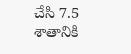చేసి 7.5 శాతానికి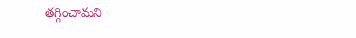తగ్గించామని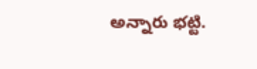అన్నారు భట్టి.